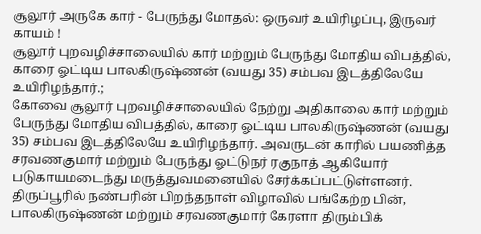சூலூர் அருகே கார் - பேருந்து மோதல்: ஒருவர் உயிரிழப்பு, இருவர் காயம் !
சூலூர் புறவழிச்சாலையில் கார் மற்றும் பேருந்து மோதிய விபத்தில், காரை ஓட்டிய பாலகிருஷ்ணன் (வயது 35) சம்பவ இடத்திலேயே உயிரிழந்தார்.;
கோவை சூலூர் புறவழிச்சாலையில் நேற்று அதிகாலை கார் மற்றும் பேருந்து மோதிய விபத்தில், காரை ஓட்டிய பாலகிருஷ்ணன் (வயது 35) சம்பவ இடத்திலேயே உயிரிழந்தார். அவருடன் காரில் பயணித்த சரவணகுமார் மற்றும் பேருந்து ஓட்டுநர் ரகுநாத் ஆகியோர் படுகாயமடைந்து மருத்துவமனையில் சேர்க்கப்பட்டுள்ளனர். திருப்பூரில் நண்பரின் பிறந்தநாள் விழாவில் பங்கேற்ற பின், பாலகிருஷ்ணன் மற்றும் சரவணகுமார் கேரளா திரும்பிக்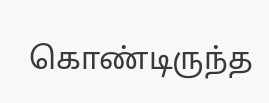கொண்டிருந்த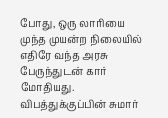போது, ஒரு லாரியை முந்த முயன்ற நிலையில் எதிரே வந்த அரசு பேருந்துடன் கார் மோதியது. விபத்துக்குப்பின் சுமார்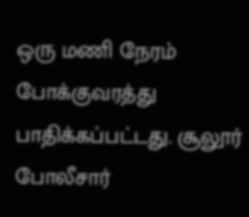ஒரு மணி நேரம் போக்குவரத்து பாதிக்கப்பட்டது. சூலூர் போலீசார்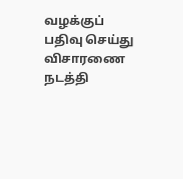வழக்குப் பதிவு செய்து விசாரணை நடத்தி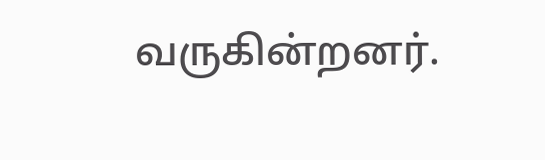வருகின்றனர்.